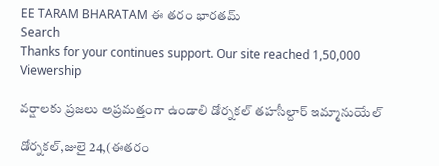EE TARAM BHARATAM ఈ తరం భారతమ్
Search
Thanks for your continues support. Our site reached 1,50,000 Viewership

వర్షాలకు ప్రజలు అప్రమత్తంగా ఉండాలి డోర్నకల్ తహసీల్దార్ ఇమ్మానుయేల్

డోర్నకల్,జులై 24,(ఈతరం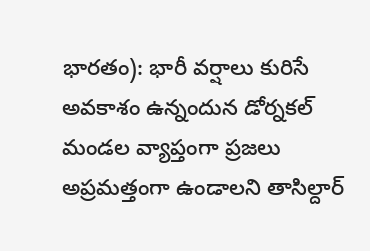భారతం): భారీ వర్షాలు కురిసే అవకాశం ఉన్నందున డోర్నకల్ మండల వ్యాప్తంగా ప్రజలు అప్రమత్తంగా ఉండాలని తాసిల్దార్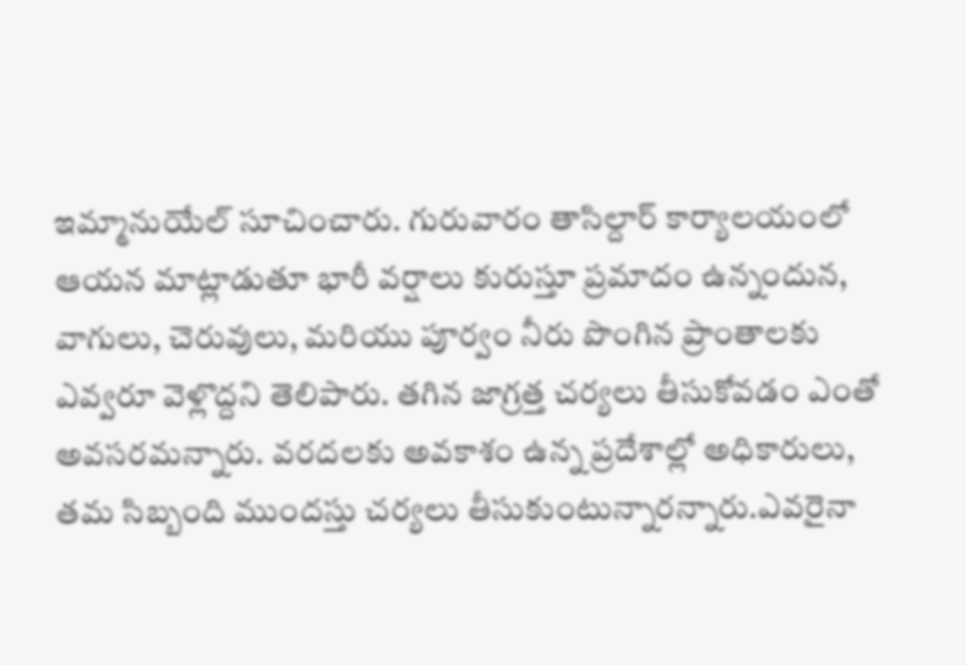ఇమ్మానుయేల్ సూచించారు. గురువారం తాసిల్దార్ కార్యాలయంలో ఆయన మాట్లాడుతూ భారీ వర్షాలు కురుస్తూ ప్రమాదం ఉన్నందున, వాగులు, చెరువులు, మరియు పూర్వం నీరు పొంగిన ప్రాంతాలకు ఎవ్వరూ వెళ్లొద్దని తెలిపారు. తగిన జాగ్రత్త చర్యలు తీసుకోవడం ఎంతో అవసరమన్నారు. వరదలకు అవకాశం ఉన్న ప్రదేశాల్లో అధికారులు, తమ సిబ్బంది ముందస్తు చర్యలు తీసుకుంటున్నారన్నారు.ఎవరైనా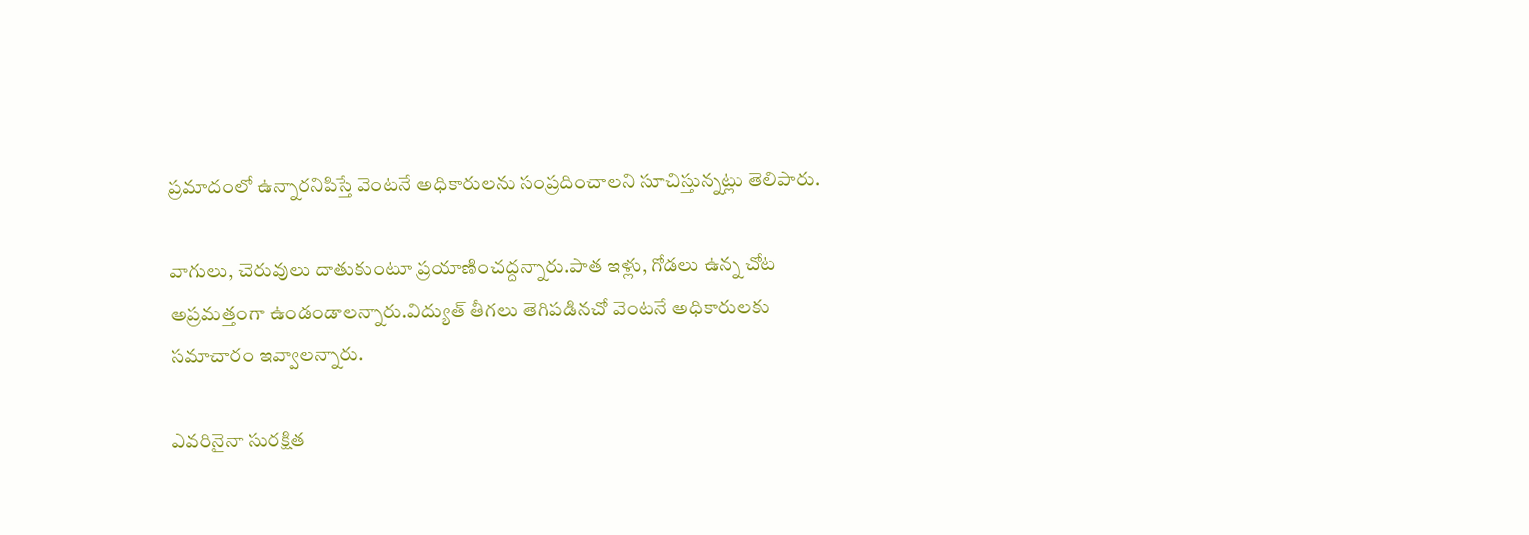ప్రమాదంలో ఉన్నారనిపిస్తే వెంటనే అధికారులను సంప్రదించాలని సూచిస్తున్నట్లు తెలిపారు.

వాగులు, చెరువులు దాతుకుంటూ ప్రయాణించద్దన్నారు.పాత ఇళ్లు, గోడలు ఉన్న చోట అప్రమత్తంగా ఉండండాలన్నారు.విద్యుత్ తీగలు తెగిపడినచో వెంటనే అధికారులకు సమాచారం ఇవ్వాలన్నారు.

ఎవరినైనా సురక్షిత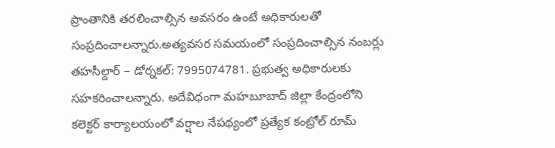ప్రాంతానికి తరలించాల్సిన అవసరం ఉంటే అధికారులతో సంప్రదించాలన్నారు.అత్యవసర సమయంలో సంప్రదించాల్సిన నంబర్లు తహసీల్దార్ – డోర్నకల్: 7995074781. ప్రభుత్వ అధికారులకు సహకరించాలన్నారు. అదేవిధంగా మహబూబాద్ జిల్లా కేంద్రంలోని కలెక్టర్ కార్యాలయంలో వర్షాల నేపథ్యంలో ప్రత్యేక కంట్రోల్ రూమ్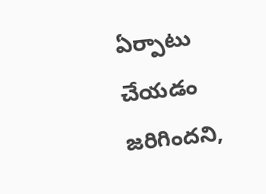ఏర్పాటు చేయడం జరిగిందని,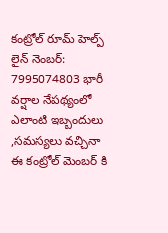కంట్రోల్ రూమ్ హెల్ప్ లైన్ నెంబర్: 7995074803 భారీ వర్షాల నేపథ్యంలో ఎలాంటి ఇబ్బందులు ,సమస్యలు వచ్చినా ఈ కంట్రోల్ మెంబర్ కి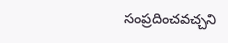సంప్రదించవచ్చని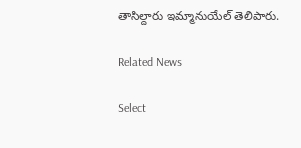తాసిల్దారు ఇమ్మానుయేల్ తెలిపారు.

Related News

Select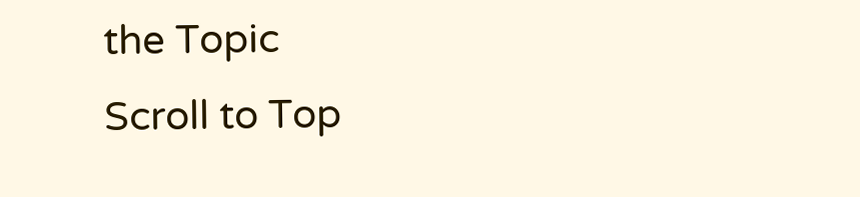the Topic
Scroll to Top